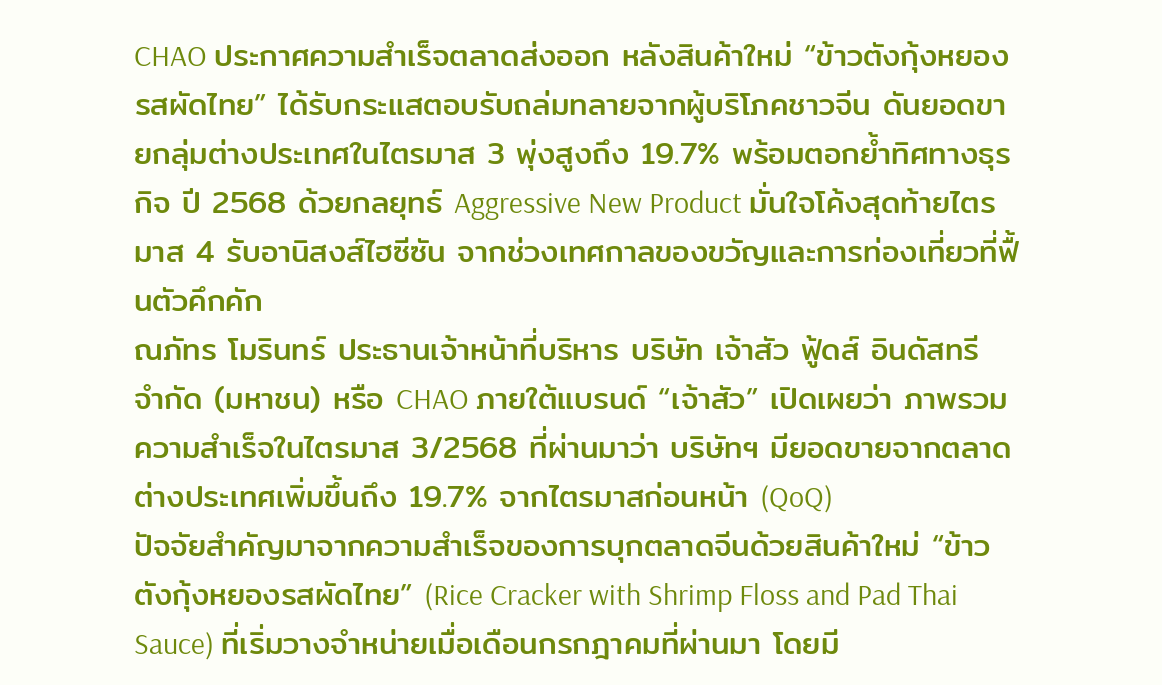CHAO ประกาศความสำเร็จตลาดส่งออก หลังสินค้าใหม่ “ข้าวตังกุ้งหยองรสผัดไทย” ได้รับกระแสตอบรับถล่มทลายจากผู้บริโภคชาวจีน ดันยอดขายกลุ่มต่างประเทศในไตรมาส 3 พุ่งสูงถึง 19.7% พร้อมตอกย้ำทิศทางธุรกิจ ปี 2568 ด้วยกลยุทธ์ Aggressive New Product มั่นใจโค้งสุดท้ายไตรมาส 4 รับอานิสงส์ไฮซีซัน จากช่วงเทศกาลของขวัญและการท่องเที่ยวที่ฟื้นตัวคึกคัก
ณภัทร โมรินทร์ ประธานเจ้าหน้าที่บริหาร บริษัท เจ้าสัว ฟู้ดส์ อินดัสทรี จำกัด (มหาชน) หรือ CHAO ภายใต้แบรนด์ “เจ้าสัว” เปิดเผยว่า ภาพรวมความสำเร็จในไตรมาส 3/2568 ที่ผ่านมาว่า บริษัทฯ มียอดขายจากตลาดต่างประเทศเพิ่มขึ้นถึง 19.7% จากไตรมาสก่อนหน้า (QoQ)
ปัจจัยสำคัญมาจากความสำเร็จของการบุกตลาดจีนด้วยสินค้าใหม่ “ข้าวตังกุ้งหยองรสผัดไทย” (Rice Cracker with Shrimp Floss and Pad Thai Sauce) ที่เริ่มวางจำหน่ายเมื่อเดือนกรกฎาคมที่ผ่านมา โดยมี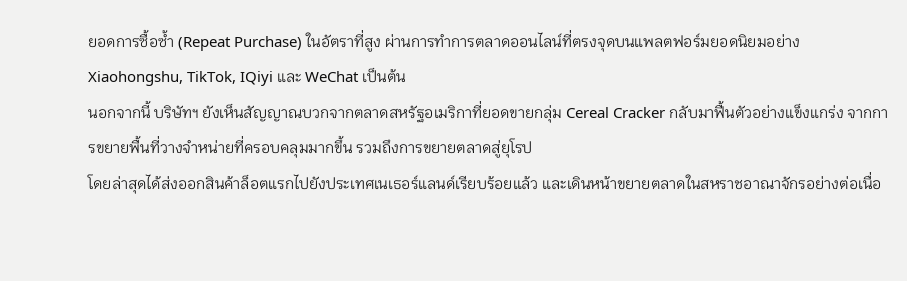ยอดการซื้อซ้ำ (Repeat Purchase) ในอัตราที่สูง ผ่านการทำการตลาดออนไลน์ที่ตรงจุดบนแพลตฟอร์มยอดนิยมอย่าง Xiaohongshu, TikTok, IQiyi และ WeChat เป็นต้น
นอกจากนี้ บริษัทฯ ยังเห็นสัญญาณบวกจากตลาดสหรัฐอเมริกาที่ยอดขายกลุ่ม Cereal Cracker กลับมาฟื้นตัวอย่างแข็งแกร่ง จากการขยายพื้นที่วางจำหน่ายที่ครอบคลุมมากขึ้น รวมถึงการขยายตลาดสู่ยุโรป
โดยล่าสุดได้ส่งออกสินค้าล็อตแรกไปยังประเทศเนเธอร์แลนด์เรียบร้อยแล้ว และเดินหน้าขยายตลาดในสหราชอาณาจักรอย่างต่อเนื่อ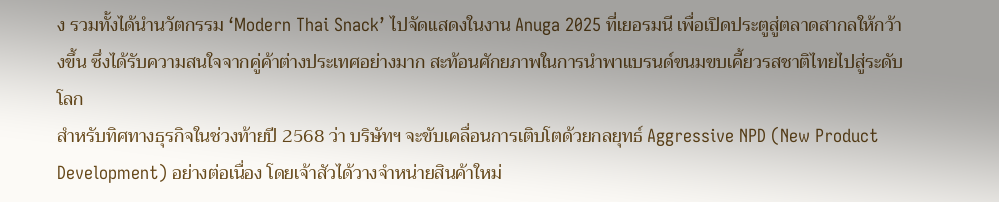ง รวมทั้งได้นำนวัตกรรม ‘Modern Thai Snack’ ไปจัดแสดงในงาน Anuga 2025 ที่เยอรมนี เพื่อเปิดประตูสู่ตลาดสากลให้กว้างขึ้น ซึ่งได้รับความสนใจจากคู่ค้าต่างประเทศอย่างมาก สะท้อนศักยภาพในการนำพาแบรนด์ขนมขบเคี้ยวรสชาติไทยไปสู่ระดับโลก
สำหรับทิศทางธุรกิจในช่วงท้ายปี 2568 ว่า บริษัทฯ จะขับเคลื่อนการเติบโตด้วยกลยุทธ์ Aggressive NPD (New Product Development) อย่างต่อเนื่อง โดยเจ้าสัวได้วางจำหน่ายสินค้าใหม่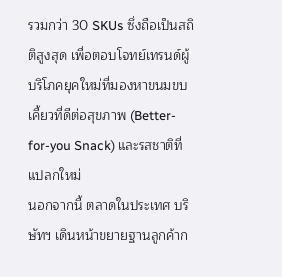รวมกว่า 30 SKUs ซึ่งถือเป็นสถิติสูงสุด เพื่อตอบโจทย์เทรนด์ผู้บริโภคยุคใหม่ที่มองหาขนมขบเคี้ยวที่ดีต่อสุขภาพ (Better-for-you Snack) และรสชาติที่แปลกใหม่
นอกจากนี้ ตลาดในประเทศ บริษัทฯ เดินหน้าขยายฐานลูกค้าก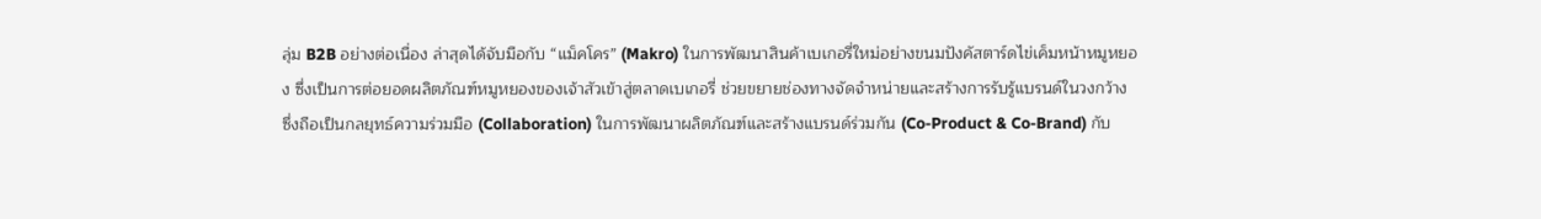ลุ่ม B2B อย่างต่อเนื่อง ล่าสุดได้จับมือกับ “แม็คโคร” (Makro) ในการพัฒนาสินค้าเบเกอรี่ใหม่อย่างขนมปังคัสตาร์ดไข่เค็มหน้าหมูหยอง ซึ่งเป็นการต่อยอดผลิตภัณฑ์หมูหยองของเจ้าสัวเข้าสู่ตลาดเบเกอรี่ ช่วยขยายช่องทางจัดจำหน่ายและสร้างการรับรู้แบรนด์ในวงกว้าง ซึ่งถือเป็นกลยุทธ์ความร่วมมือ (Collaboration) ในการพัฒนาผลิตภัณฑ์และสร้างแบรนด์ร่วมกัน (Co-Product & Co-Brand) กับ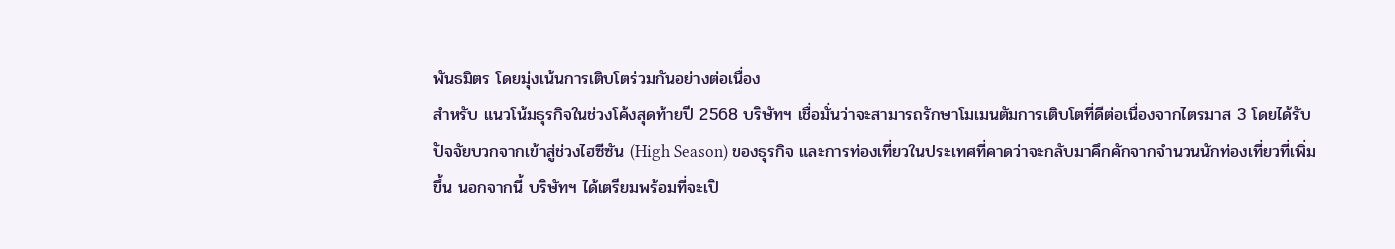พันธมิตร โดยมุ่งเน้นการเติบโตร่วมกันอย่างต่อเนื่อง
สำหรับ แนวโน้มธุรกิจในช่วงโค้งสุดท้ายปี 2568 บริษัทฯ เชื่อมั่นว่าจะสามารถรักษาโมเมนตัมการเติบโตที่ดีต่อเนื่องจากไตรมาส 3 โดยได้รับปัจจัยบวกจากเข้าสู่ช่วงไฮซีซัน (High Season) ของธุรกิจ และการท่องเที่ยวในประเทศที่คาดว่าจะกลับมาคึกคักจากจำนวนนักท่องเที่ยวที่เพิ่มขึ้น นอกจากนี้ บริษัทฯ ได้เตรียมพร้อมที่จะเปิ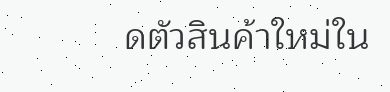ดตัวสินค้าใหม่ใน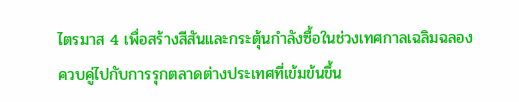ไตรมาส 4 เพื่อสร้างสีสันและกระตุ้นกำลังซื้อในช่วงเทศกาลเฉลิมฉลอง ควบคู่ไปกับการรุกตลาดต่างประเทศที่เข้มข้นขึ้น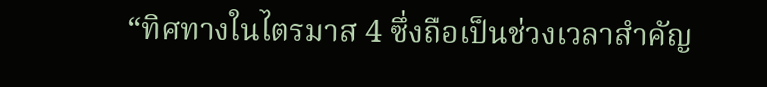“ทิศทางในไตรมาส 4 ซึ่งถือเป็นช่วงเวลาสำคัญ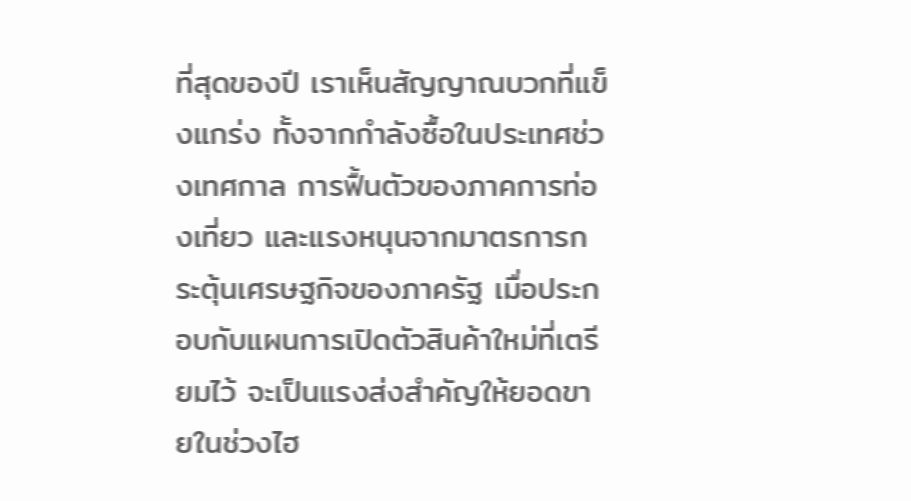ที่สุดของปี เราเห็นสัญญาณบวกที่แข็งแกร่ง ทั้งจากกำลังซื้อในประเทศช่วงเทศกาล การฟื้นตัวของภาคการท่องเที่ยว และแรงหนุนจากมาตรการกระตุ้นเศรษฐกิจของภาครัฐ เมื่อประกอบกับแผนการเปิดตัวสินค้าใหม่ที่เตรียมไว้ จะเป็นแรงส่งสำคัญให้ยอดขายในช่วงไฮ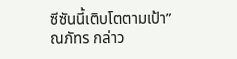ซีซันนี้เติบโตตามเป้า” ณภัทร กล่าว